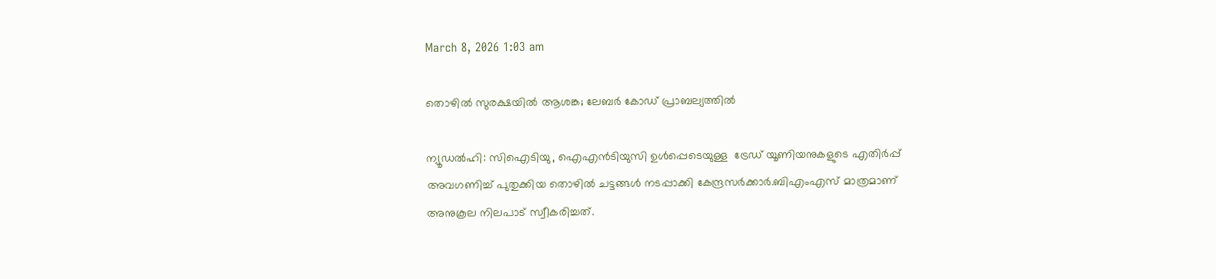March 8, 2026 1:03 am

തൊഴില്‍ സുരക്ഷയില്‍ ആശങ്ക; ലേബർ കോഡ് പ്രാബല്യത്തിൽ

ന്യൂഡൽഹി: സിഐടിയു, ഐഎൻടിയുസി ഉൾപ്പെടെയുള്ള  ട്രേഡ് യൂണിയനുകളുടെ എതിർപ്പ് അവഗണിച്ച് പുതുക്കിയ തൊഴിൽ ചട്ടങ്ങൾ നടപ്പാക്കി കേന്ദ്രസർക്കാർ.ബിഎംഎസ് മാത്രമാണ് അനുകൂല നിലപാട് സ്വീകരിച്ചത്.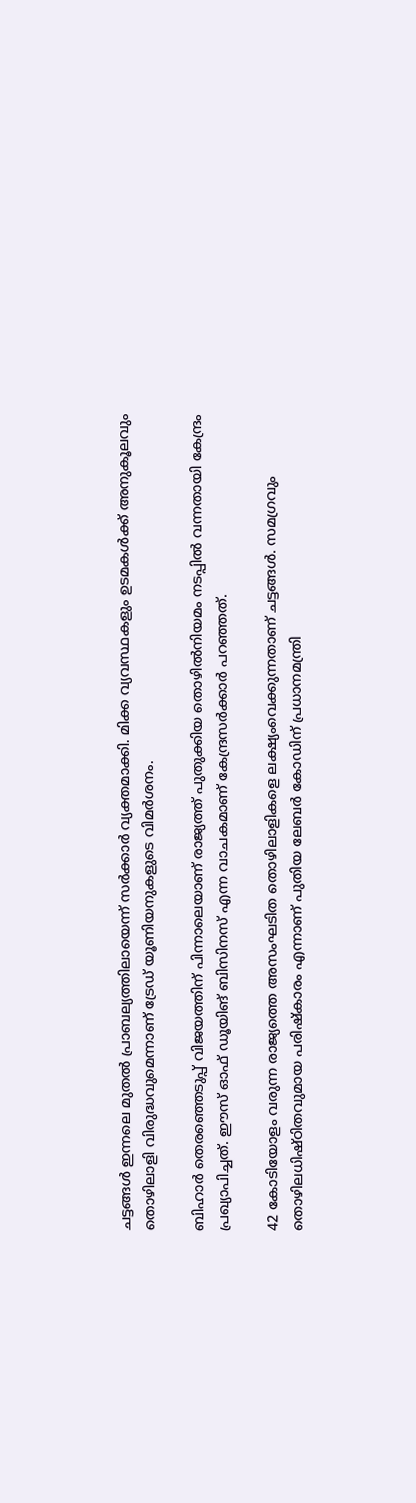ചട്ടങ്ങൾ ഇന്നലെ മുതൽ പ്രാബല്യത്തിലായെന്ന് സർക്കാർ വ്യക്തമാക്കി. മിക്ക വ്യവസ്ഥകളും ഉടമകൾക്ക് അനുകൂലവും തൊഴിലാളി വിരുദ്ധവുമെന്നാണ് ട്രേഡ് യൂണിയനുകളുടെ വിമർശനം.

ബിഹാർ തെരഞ്ഞെടുപ്പ് വിജയത്തിന് പിന്നാലെയാണ് രാജ്യത്ത് പുതുക്കിയ തൊഴിൽനിയമം നടപ്പിൽ വന്നതായി കേന്ദ്രം പ്രഖ്യാപിച്ചത്. ഈസ് ഓഫ് ഡൂയിങ് ബിസിനസ് എന്ന വാചകമാണ് കേന്ദ്രസർക്കാർ പറഞ്ഞത്.

42 കോടിയോളം വരുന്ന രാജ്യത്തെ അസംഘടിത തൊഴിലാളികളെ ലക്ഷ്യംവെക്കുന്നതാണ് ചട്ടങ്ങൾ. സമഗ്രവും തൊഴിലധിഷ്ഠിതവുമായ പരിഷ്കാരം എന്നാണ് പുതിയ ലേബർ കോഡിന് പ്രധാനമന്ത്രി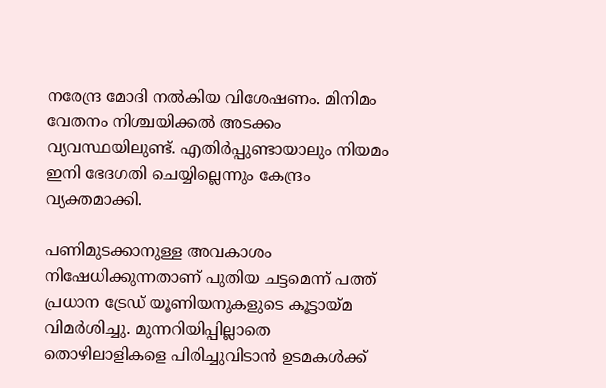നരേന്ദ്ര മോദി നൽകിയ വിശേഷണം. മിനിമം വേതനം നിശ്ചയിക്കൽ അടക്കം വ്യവസ്ഥയിലുണ്ട്. എതിർപ്പുണ്ടായാലും നിയമം ഇനി ഭേദഗതി ചെയ്യില്ലെന്നും കേന്ദ്രം വ്യക്തമാക്കി.

പണിമുടക്കാനുള്ള അവകാശം നിഷേധിക്കുന്നതാണ് പുതിയ ചട്ടമെന്ന് പത്ത് പ്രധാന ട്രേഡ് യൂണിയനുകളുടെ കൂട്ടായ്മ വിമർശിച്ചു. മുന്നറിയിപ്പില്ലാതെ തൊഴിലാളികളെ പിരിച്ചുവിടാൻ ഉടമകൾക്ക്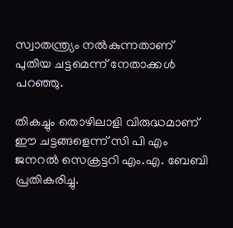സ്വാതന്ത്ര്യം നൽകുന്നതാണ് പുതിയ ചട്ടമെന്ന് നേതാക്കൾ പറഞ്ഞു.

തികച്ചും തൊഴിലാളി വിരുദ്ധമാണ് ഈ ചട്ടങ്ങളെന്ന് സി പി എം ജനറൽ സെക്രട്ടറി എം.എ. ബേബി പ്രതികരിച്ചു.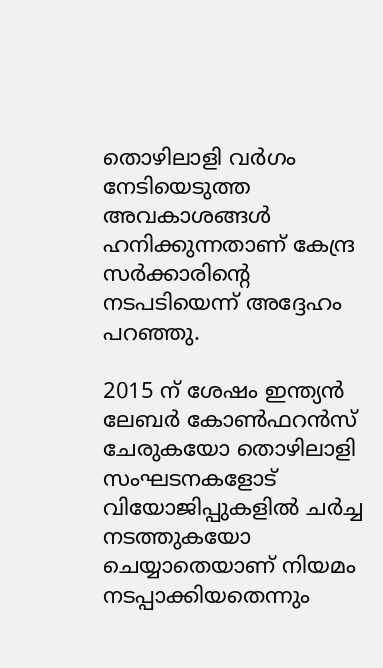തൊഴിലാളി വർഗം നേടിയെടുത്ത അവകാശങ്ങൾ ഹനിക്കുന്നതാണ് കേന്ദ്ര സർക്കാരിൻ്റെ നടപടിയെന്ന് അദ്ദേഹം പറഞ്ഞു.

2015 ന് ശേഷം ഇന്ത്യൻ ലേബർ കോൺഫറൻസ് ചേരുകയോ തൊഴിലാളി സംഘടനകളോട് വിയോജിപ്പുകളിൽ ചർച്ച നടത്തുകയോ ചെയ്യാതെയാണ് നിയമം നടപ്പാക്കിയതെന്നും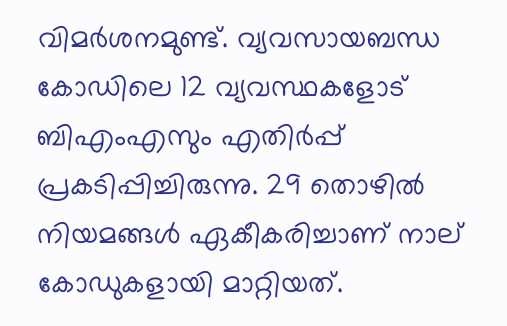വിമർശനമുണ്ട്. വ്യവസായബന്ധ കോഡിലെ 12 വ്യവസ്ഥകളോട് ബിഎംഎസും എതിർപ്പ് പ്രകടിപ്പിച്ചിരുന്നു. 29 തൊഴിൽ നിയമങ്ങൾ ഏകീകരിച്ചാണ് നാല് കോഡുകളായി മാറ്റിയത്.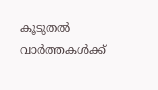കൂടുതൽ വാർത്തകൾക്ക്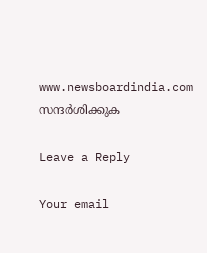www.newsboardindia.com സന്ദർശിക്കുക

Leave a Reply

Your email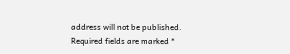address will not be published. Required fields are marked *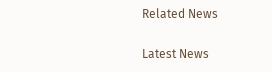Related News

Latest News